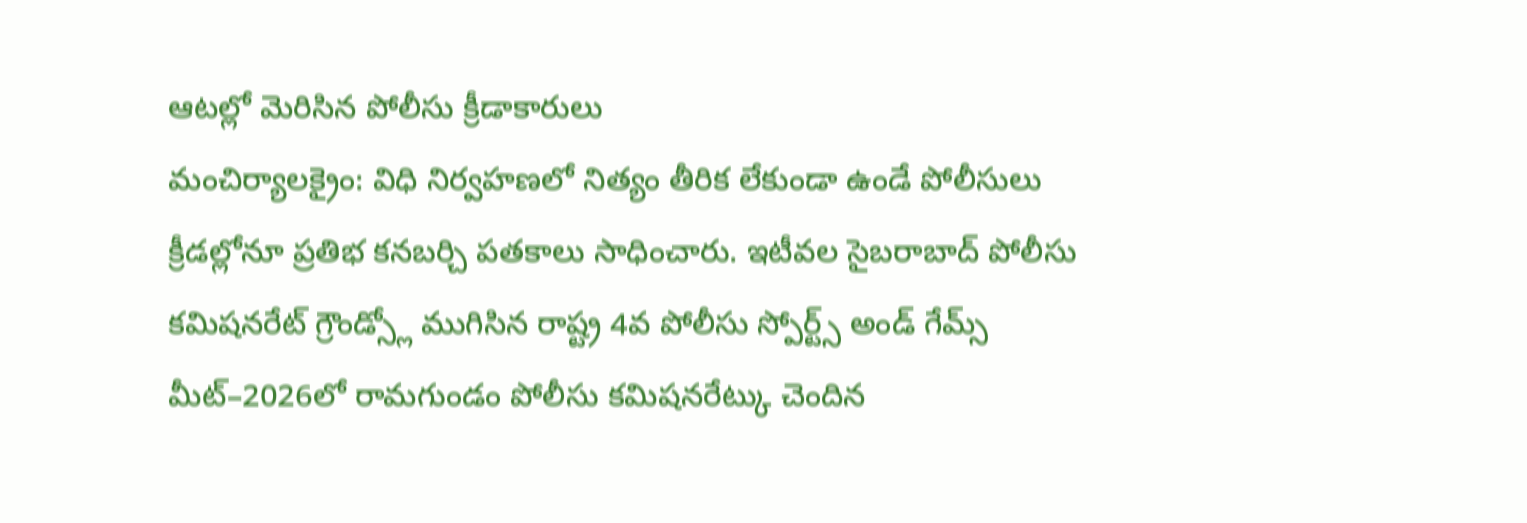ఆటల్లో మెరిసిన పోలీసు క్రీడాకారులు
మంచిర్యాలక్రైం: విధి నిర్వహణలో నిత్యం తీరిక లేకుండా ఉండే పోలీసులు క్రీడల్లోనూ ప్రతిభ కనబర్చి పతకాలు సాధించారు. ఇటీవల సైబరాబాద్ పోలీసు కమిషనరేట్ గ్రౌండ్స్లో ముగిసిన రాష్ట్ర 4వ పోలీసు స్పోర్ట్స్ అండ్ గేమ్స్ మీట్–2026లో రామగుండం పోలీసు కమిషనరేట్కు చెందిన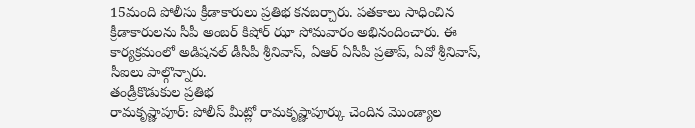15మంది పోలీసు క్రీడాకారులు ప్రతిభ కనబర్చారు. పతకాలు సాధించిన క్రీడాకారులను సీపీ అంబర్ కిషోర్ ఝా సోమవారం అభినందించారు. ఈ కార్యక్రమంలో అడిషనల్ డీసీపీ శ్రీనివాస్, ఏఆర్ ఏసీపీ ప్రతాప్, ఏవో శ్రీనివాస్, సీఐలు పాల్గొన్నారు.
తండ్రీకొడుకుల ప్రతిభ
రామకృష్ణాపూర్: పోలీస్ మీట్లో రామకృష్ణాపూర్కు చెందిన మొండ్యాల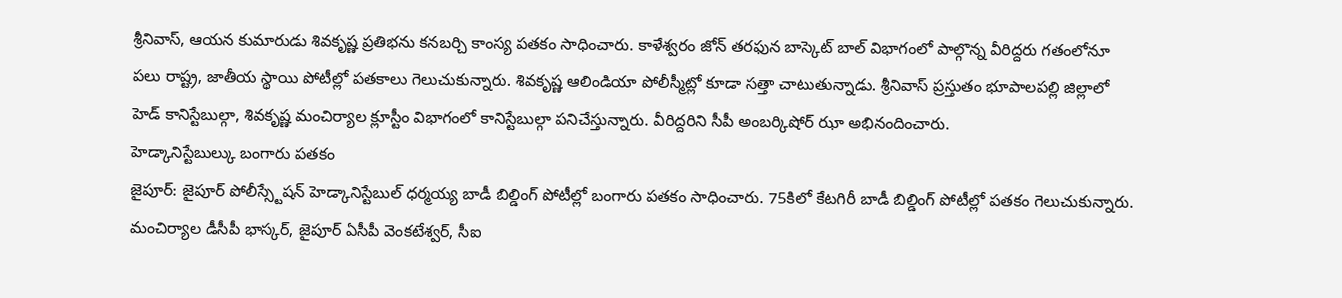శ్రీనివాస్, ఆయన కుమారుడు శివకృష్ణ ప్రతిభను కనబర్చి కాంస్య పతకం సాధించారు. కాళేశ్వరం జోన్ తరఫున బాస్కెట్ బాల్ విభాగంలో పాల్గొన్న వీరిద్దరు గతంలోనూ పలు రాష్ట్ర, జాతీయ స్థాయి పోటీల్లో పతకాలు గెలుచుకున్నారు. శివకృష్ణ ఆలిండియా పోలీస్మీట్లో కూడా సత్తా చాటుతున్నాడు. శ్రీనివాస్ ప్రస్తుతం భూపాలపల్లి జిల్లాలో హెడ్ కానిస్టేబుల్గా, శివకృష్ణ మంచిర్యాల క్లూస్టీం విభాగంలో కానిస్టేబుల్గా పనిచేస్తున్నారు. వీరిద్దరిని సీపీ అంబర్కిషోర్ ఝా అభినందించారు.
హెడ్కానిస్టేబుల్కు బంగారు పతకం
జైపూర్: జైపూర్ పోలీస్స్టేషన్ హెడ్కానిస్టేబుల్ ధర్మయ్య బాడీ బిల్డింగ్ పోటీల్లో బంగారు పతకం సాధించారు. 75కిలో కేటగిరీ బాడీ బిల్డింగ్ పోటీల్లో పతకం గెలుచుకున్నారు. మంచిర్యాల డీసీపీ భాస్కర్, జైపూర్ ఏసీపీ వెంకటేశ్వర్, సీఐ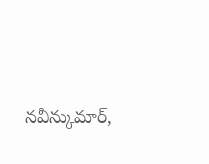నవీన్కుమార్,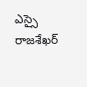ఎస్సై రాజశేఖర్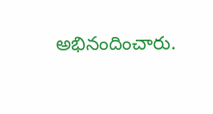అభినందించారు.